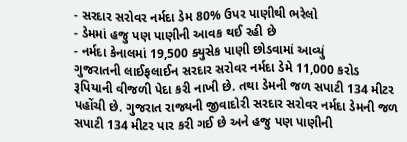- સરદાર સરોવર નર્મદા ડેમ 80% ઉપર પાણીથી ભરેલો
- ડેમમાં હજુ પણ પાણીની આવક થઈ રહી છે
- નર્મદા કેનાલમાં 19,500 ક્યુસેક પાણી છોડવામાં આવ્યું
ગુજરાતની લાઈફલાઈન સરદાર સરોવર નર્મદા ડેમે 11,000 કરોડ રૂપિયાની વીજળી પેદા કરી નાખી છે. તથા ડેમની જળ સપાટી 134 મીટર પહોંચી છે. ગુજરાત રાજ્યની જીવાદોરી સરદાર સરોવર નર્મદા ડેમની જળ સપાટી 134 મીટર પાર કરી ગઈ છે અને હજુ પણ પાણીની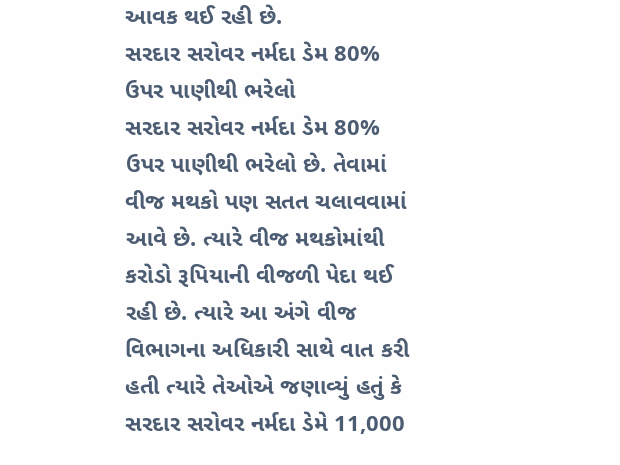આવક થઈ રહી છે.
સરદાર સરોવર નર્મદા ડેમ 80% ઉપર પાણીથી ભરેલો
સરદાર સરોવર નર્મદા ડેમ 80% ઉપર પાણીથી ભરેલો છે. તેવામાં વીજ મથકો પણ સતત ચલાવવામાં આવે છે. ત્યારે વીજ મથકોમાંથી કરોડો રૂપિયાની વીજળી પેદા થઈ રહી છે. ત્યારે આ અંગે વીજ વિભાગના અધિકારી સાથે વાત કરી હતી ત્યારે તેઓએ જણાવ્યું હતું કે સરદાર સરોવર નર્મદા ડેમે 11,000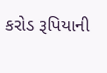કરોડ રૂપિયાની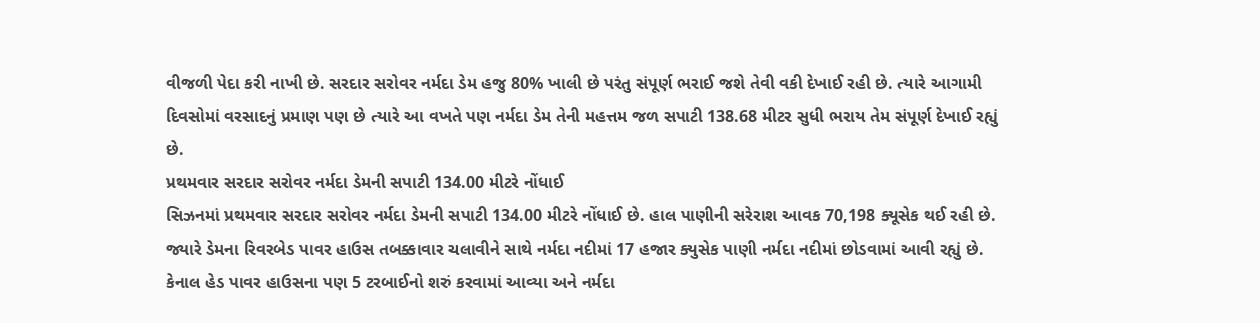વીજળી પેદા કરી નાખી છે. સરદાર સરોવર નર્મદા ડેમ હજુ 80% ખાલી છે પરંતુ સંપૂર્ણ ભરાઈ જશે તેવી વકી દેખાઈ રહી છે. ત્યારે આગામી દિવસોમાં વરસાદનું પ્રમાણ પણ છે ત્યારે આ વખતે પણ નર્મદા ડેમ તેની મહત્તમ જળ સપાટી 138.68 મીટર સુધી ભરાય તેમ સંપૂર્ણ દેખાઈ રહ્યું છે.
પ્રથમવાર સરદાર સરોવર નર્મદા ડેમની સપાટી 134.00 મીટરે નોંધાઈ
સિઝનમાં પ્રથમવાર સરદાર સરોવર નર્મદા ડેમની સપાટી 134.00 મીટરે નોંધાઈ છે. હાલ પાણીની સરેરાશ આવક 70,198 ક્યૂસેક થઈ રહી છે. જ્યારે ડેમના રિવરબેડ પાવર હાઉસ તબક્કાવાર ચલાવીને સાથે નર્મદા નદીમાં 17 હજાર ક્યુસેક પાણી નર્મદા નદીમાં છોડવામાં આવી રહ્યું છે. કેનાલ હેડ પાવર હાઉસના પણ 5 ટરબાઈનો શરું કરવામાં આવ્યા અને નર્મદા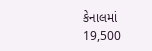કેનાલમાં 19,500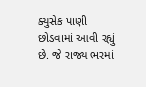ક્યુસેક પાણી છોડવામાં આવી રહ્યું છે. જે રાજ્ય ભરમાં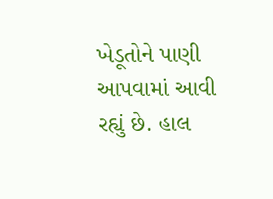ખેડૂતોને પાણી આપવામાં આવી રહ્યું છે. હાલ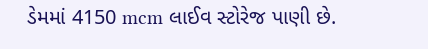ડેમમાં 4150 mcm લાઈવ સ્ટોરેજ પાણી છે.